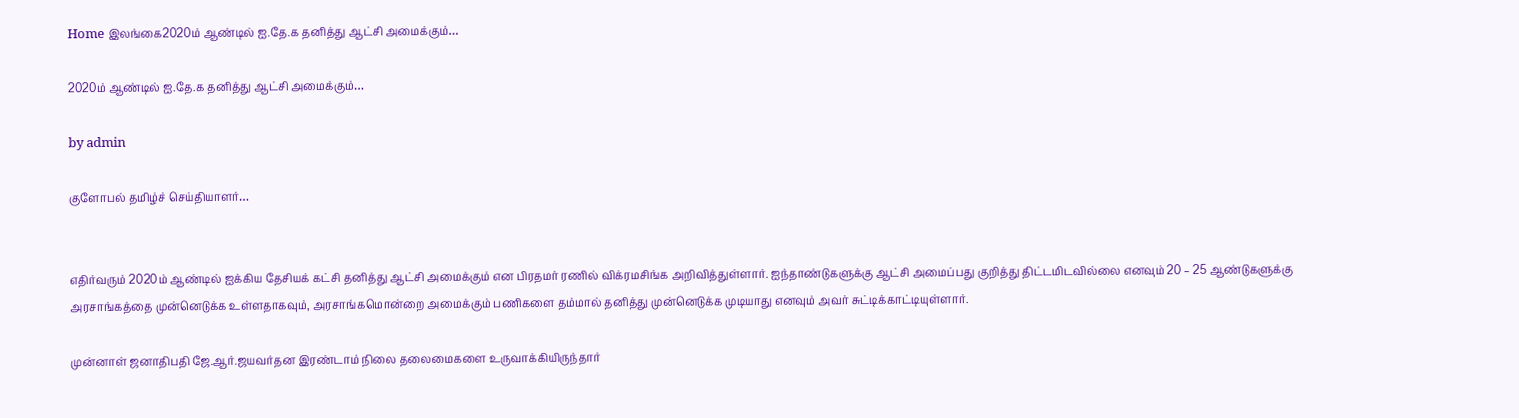Home இலங்கை2020ம் ஆண்டில் ஐ.தே.க தனித்து ஆட்சி அமைக்கும்…

2020ம் ஆண்டில் ஐ.தே.க தனித்து ஆட்சி அமைக்கும்…

by admin

குளோபல் தமிழ்ச் செய்தியாளர்…


எதிர்வரும் 2020ம் ஆண்டில் ஐக்கிய தேசியக் கட்சி தனித்து ஆட்சி அமைக்கும் என பிரதமர் ரணில் விக்ரமசிங்க அறிவித்துள்ளார். ஐந்தாண்டுகளுக்கு ஆட்சி அமைப்பது குறித்து திட்டமிடவில்லை எனவும் 20 – 25 ஆண்டுகளுக்கு அரசாங்கத்தை முன்னெடுக்க உள்ளதாகவும், அரசாங்கமொன்றை அமைக்கும் பணிகளை தம்மால் தனித்து முன்னெடுக்க முடியாது எனவும் அவர் சுட்டிக்காட்டியுள்ளார்.

முன்னாள் ஜனாதிபதி ஜே.ஆர்.ஜயவர்தன இரண்டாம் நிலை தலைமைகளை உருவாக்கியிருந்தார்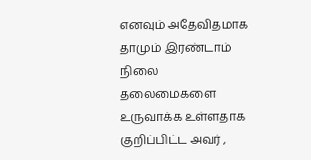எனவும் அதேவிதமாக தாமும் இரண்டாம் நிலை தலைமைகளை உருவாக்க உள்ளதாக குறிப்பிட்ட அவர் ,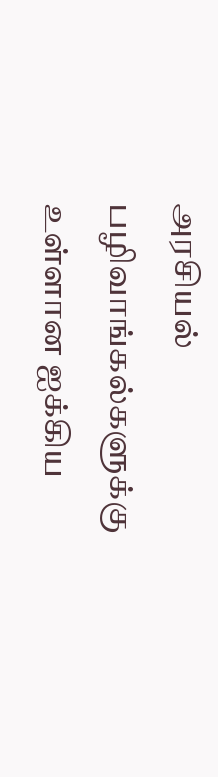அரசியல் பழிவாங்கல்களுக்கு உள்ளான ஐக்கிய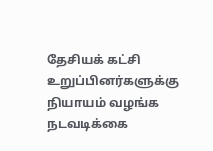தேசியக் கட்சி உறுப்பினர்களுக்கு நியாயம் வழங்க நடவடிக்கை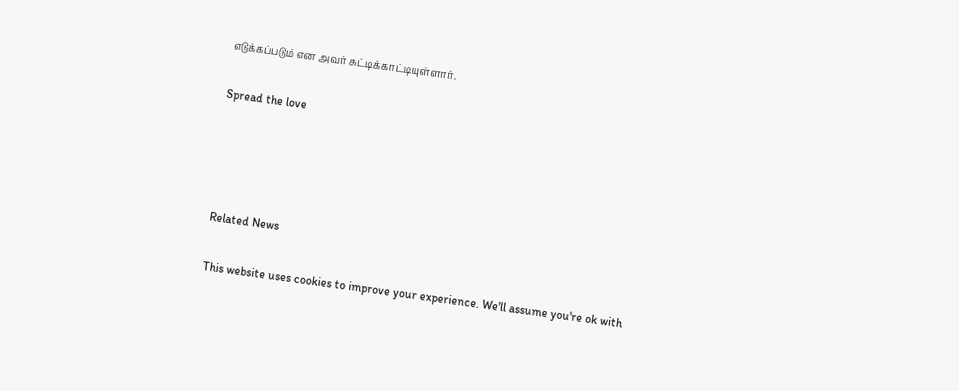எடுக்கப்படும் என அவர் சுட்டிக்காட்டியுள்ளார்.

Spread the love




Related News

This website uses cookies to improve your experience. We'll assume you're ok with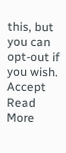this, but you can opt-out if you wish. Accept Read More